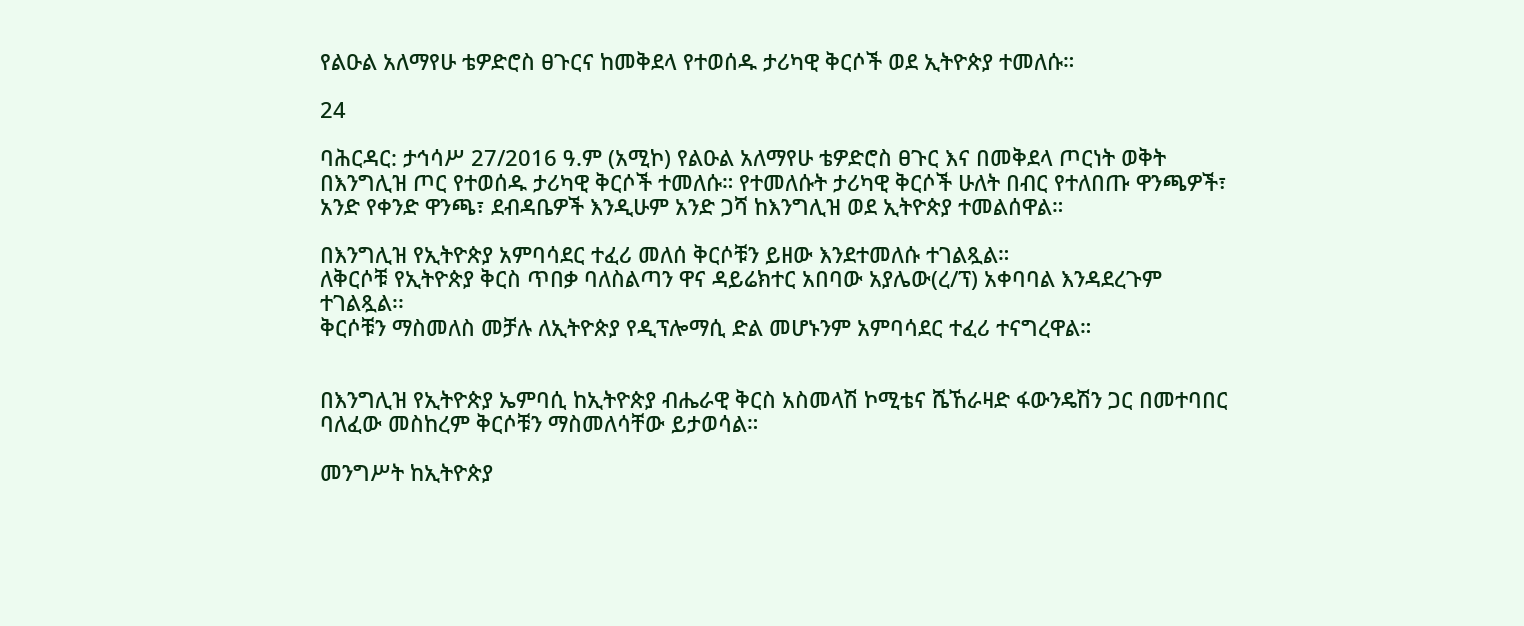የልዑል አለማየሁ ቴዎድሮስ ፀጉርና ከመቅደላ የተወሰዱ ታሪካዊ ቅርሶች ወደ ኢትዮጵያ ተመለሱ።

24

ባሕርዳር: ታኅሳሥ 27/2016 ዓ.ም (አሚኮ) የልዑል አለማየሁ ቴዎድሮስ ፀጉር እና በመቅደላ ጦርነት ወቅት በእንግሊዝ ጦር የተወሰዱ ታሪካዊ ቅርሶች ተመለሱ። የተመለሱት ታሪካዊ ቅርሶች ሁለት በብር የተለበጡ ዋንጫዎች፣ አንድ የቀንድ ዋንጫ፣ ደብዳቤዎች እንዲሁም አንድ ጋሻ ከእንግሊዝ ወደ ኢትዮጵያ ተመልሰዋል።

በእንግሊዝ የኢትዮጵያ አምባሳደር ተፈሪ መለሰ ቅርሶቹን ይዘው እንደተመለሱ ተገልጿል።
ለቅርሶቹ የኢትዮጵያ ቅርስ ጥበቃ ባለስልጣን ዋና ዳይሬክተር አበባው አያሌው(ረ/ፕ) አቀባባል እንዳደረጉም ተገልጿል፡፡
ቅርሶቹን ማስመለስ መቻሉ ለኢትዮጵያ የዲፕሎማሲ ድል መሆኑንም አምባሳደር ተፈሪ ተናግረዋል።


በእንግሊዝ የኢትዮጵያ ኤምባሲ ከኢትዮጵያ ብሔራዊ ቅርስ አስመላሽ ኮሚቴና ሼኸራዛድ ፋውንዴሽን ጋር በመተባበር ባለፈው መስከረም ቅርሶቹን ማስመለሳቸው ይታወሳል።

መንግሥት ከኢትዮጵያ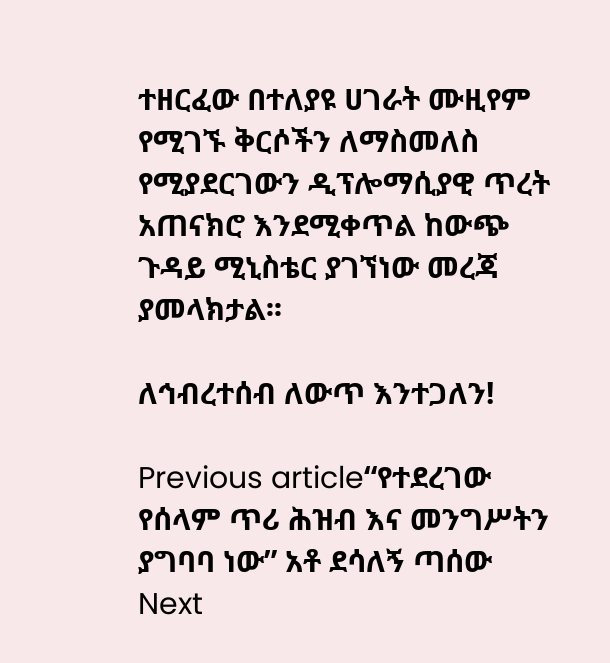ተዘርፈው በተለያዩ ሀገራት ሙዚየም የሚገኙ ቅርሶችን ለማስመለስ የሚያደርገውን ዲፕሎማሲያዊ ጥረት አጠናክሮ እንደሚቀጥል ከውጭ ጉዳይ ሚኒስቴር ያገኘነው መረጃ ያመላክታል፡፡

ለኅብረተሰብ ለውጥ እንተጋለን!

Previous article“የተደረገው የሰላም ጥሪ ሕዝብ እና መንግሥትን ያግባባ ነው” አቶ ደሳለኝ ጣሰው
Next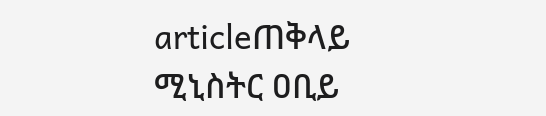articleጠቅላይ ሚኒስትር ዐቢይ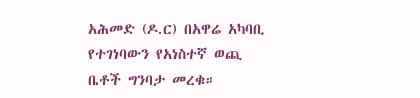አሕመድ (ዶ.ር) በአዋሬ አካባቢ የተገነባውን የአነስተኛ ወጪ ቤቶች ግንባታ መረቁ።